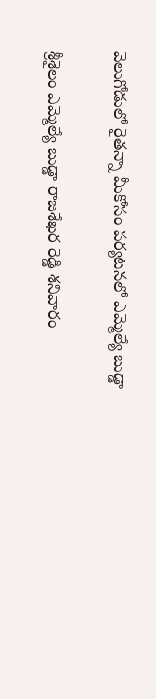వెలుగోడులో రైతన్నా మీకోసం పర్యటనలో ఎమ్మెల్యే బుడ్డా

శ్రీశైలం ఎమ్మెల్యే బుడ్డా రాజశేఖర రెడ్డి శనివారం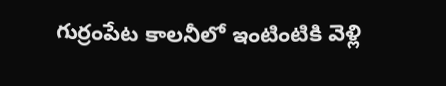గుర్రంపేట కాలనీలో ఇంటింటికి వెళ్లి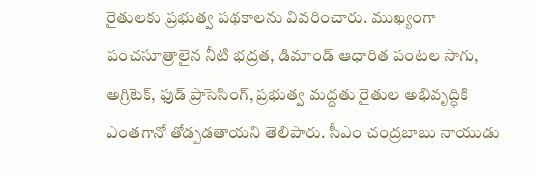రైతులకు ప్రభుత్వ పథకాలను వివరించారు. ముఖ్యంగా పంచసూత్రాలైన నీటి భద్రత, డిమాండ్ ఆధారిత పంటల సాగు, అగ్రిటెక్, ఫుడ్ ప్రాసెసింగ్, ప్రభుత్వ మద్దతు రైతుల అభివృద్ధికి ఎంతగానో తోడ్పడతాయని తెలిపారు. సీఎం చంద్రబాబు నాయుడు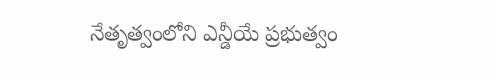నేతృత్వంలోని ఎన్డీయే ప్రభుత్వం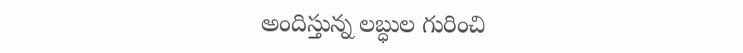అందిస్తున్న లబ్ధుల గురించి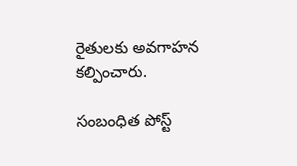రైతులకు అవగాహన కల్పించారు.

సంబంధిత పోస్ట్